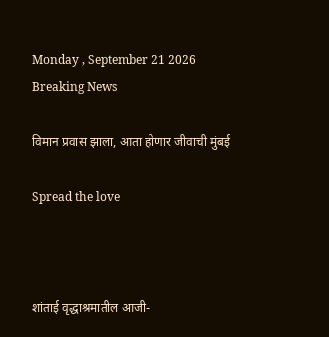Monday , September 21 2026
Breaking News

विमान प्रवास झाला, आता होणार जीवाची मुंबई

Spread the love



शांताई वृद्धाश्रमातील आजी-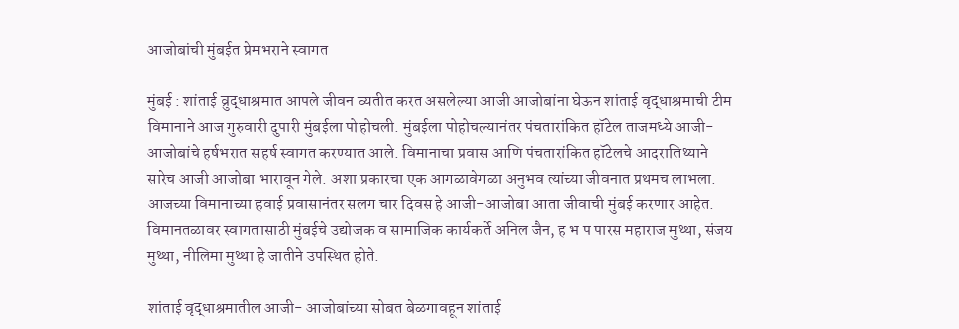आजोबांची मुंबईत प्रेमभराने स्वागत

मुंबई : शांताई व्रुद्धाश्रमात आपले जीवन व्यतीत करत असलेल्या आजी आजोबांना घेऊन शांताई वृद्धाश्रमाची टीम विमानाने आज गुरुवारी दुपारी मुंबईला पोहोचली. मुंबईला पोहोचल्यानंतर पंचतारांकित हॉटेल ताजमध्ये आजी-आजोबांचे हर्षभरात सहर्ष स्वागत करण्यात आले. विमानाचा प्रवास आणि पंचतारांकित हॉटेलचे आदरातिथ्याने सारेच आजी आजोबा भारावून गेले. अशा प्रकारचा एक आगळावेगळा अनुभव त्यांच्या जीवनात प्रथमच लाभला. आजच्या विमानाच्या हवाई प्रवासानंतर सलग चार दिवस हे आजी-आजोबा आता जीवाची मुंबई करणार आहेत. विमानतळावर स्वागतासाठी मुंबईचे उद्योजक व सामाजिक कार्यकर्ते अनिल जैन, ह भ प पारस महाराज मुथ्था, संजय मुथ्था, नीलिमा मुथ्था हे जातीने उपस्थित होते.

शांताई वृद्धाश्रमातील आजी- आजोबांच्या सोबत बेळगावहून शांताई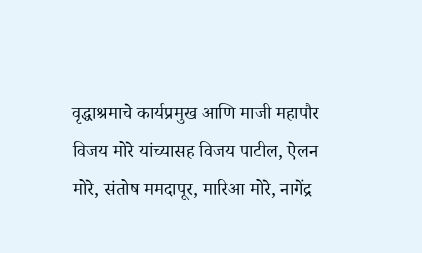वृद्धाश्रमाचे कार्यप्रमुख आणि माजी महापौर विजय मोरे यांच्यासह विजय पाटील, ऐलन मोरे, संतोष ममदापूर, मारिआ मोरे, नागेंद्र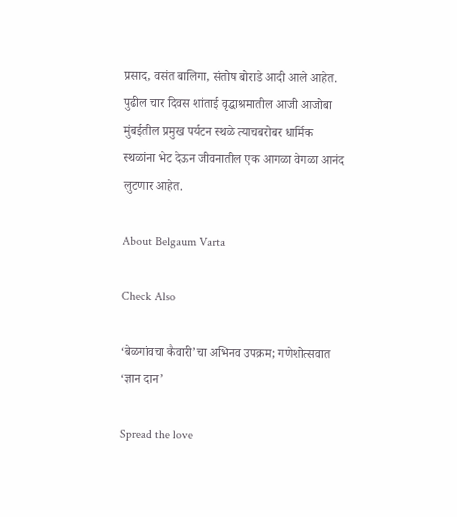प्रसाद, वसंत बालिगा, संतोष बोराडे आदी आले आहेत. पुढील चार दिवस शांताई वृद्धाश्रमातील आजी आजोबा मुंबईतील प्रमुख पर्यटन स्थळे त्याचबरोबर धार्मिक स्थळांना भेट देऊन जीवनातील एक आगळा वेगळा आनंद लुटणार आहेत.

About Belgaum Varta

Check Also

‘बेळगांवचा कैवारी’चा अभिनव उपक्रम; गणेशोत्सवात ‘ज्ञान दान’

Spread the love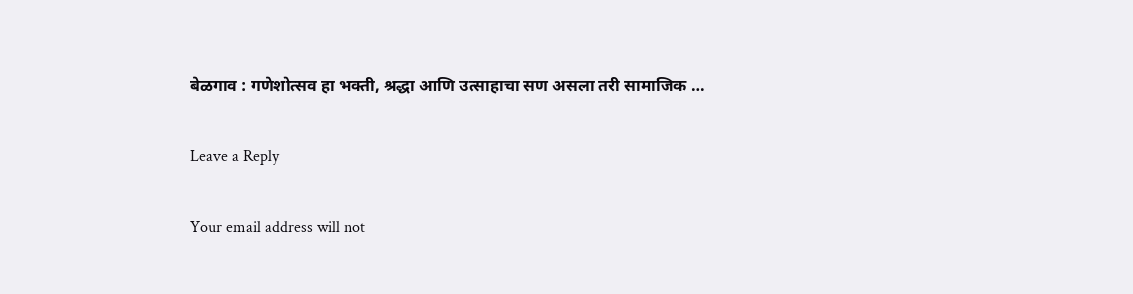बेळगाव : गणेशोत्सव हा भक्ती, श्रद्धा आणि उत्साहाचा सण असला तरी सामाजिक …

Leave a Reply

Your email address will not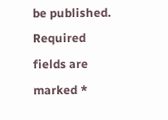be published. Required fields are marked *